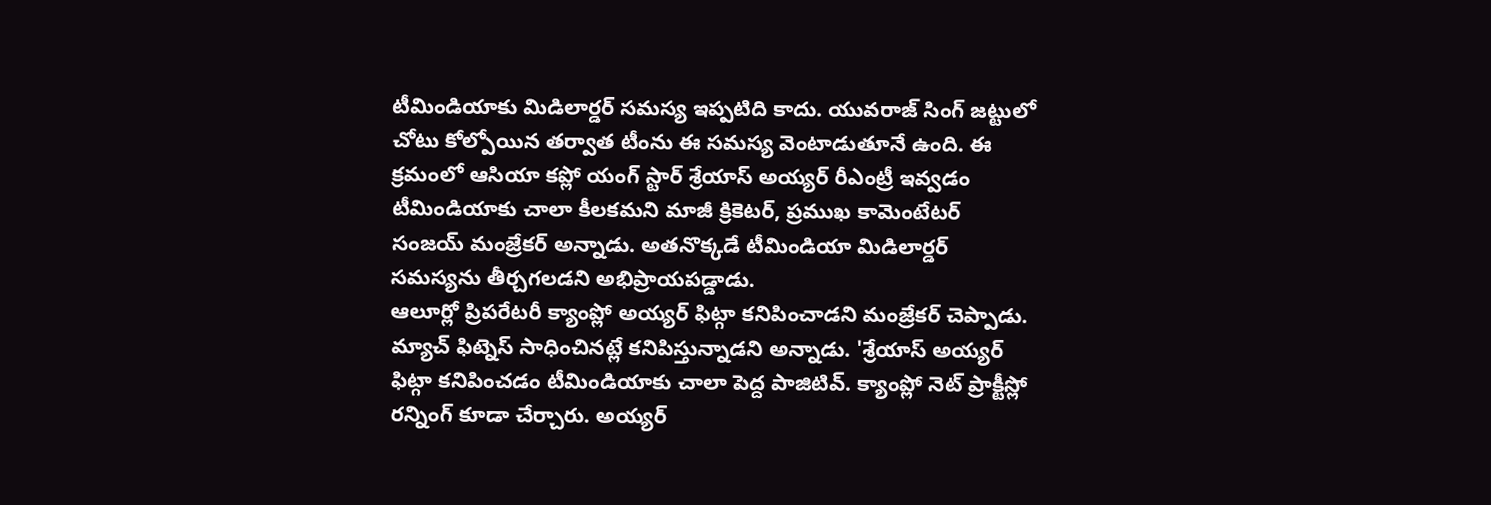టీమిండియాకు మిడిలార్డర్ సమస్య ఇప్పటిది కాదు. యువరాజ్ సింగ్ జట్టులో చోటు కోల్పోయిన తర్వాత టీంను ఈ సమస్య వెంటాడుతూనే ఉంది. ఈ క్రమంలో ఆసియా కప్లో యంగ్ స్టార్ శ్రేయాస్ అయ్యర్ రీఎంట్రీ ఇవ్వడం టీమిండియాకు చాలా కీలకమని మాజీ క్రికెటర్, ప్రముఖ కామెంటేటర్ సంజయ్ మంజ్రేకర్ అన్నాడు. అతనొక్కడే టీమిండియా మిడిలార్డర్ సమస్యను తీర్చగలడని అభిప్రాయపడ్డాడు.
ఆలూర్లో ప్రిపరేటరీ క్యాంప్లో అయ్యర్ ఫిట్గా కనిపించాడని మంజ్రేకర్ చెప్పాడు. మ్యాచ్ ఫిట్నెస్ సాధించినట్లే కనిపిస్తున్నాడని అన్నాడు. 'శ్రేయాస్ అయ్యర్ ఫిట్గా కనిపించడం టీమిండియాకు చాలా పెద్ద పాజిటివ్. క్యాంప్లో నెట్ ప్రాక్టీస్లో రన్నింగ్ కూడా చేర్చారు. అయ్యర్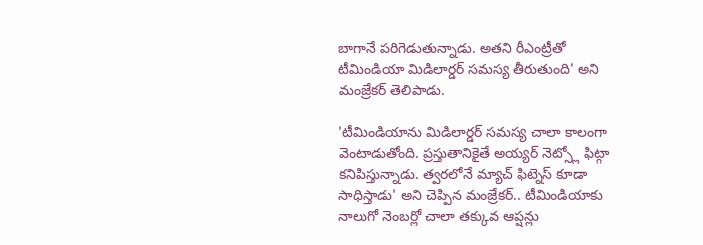బాగానే పరిగెడుతున్నాడు. అతని రీఎంట్రీతో టీమిండియా మిడిలార్డర్ సమస్య తీరుతుంది' అని మంజ్రేకర్ తెలిపాడు.

'టీమిండియాను మిడిలార్డర్ సమస్య చాలా కాలంగా వెంటాడుతోంది. ప్రస్తుతానికైతే అయ్యర్ నెట్స్లో ఫిట్గా కనిపిస్తున్నాడు. త్వరలోనే మ్యాచ్ ఫిట్నెస్ కూడా సాధిస్తాడు' అని చెప్పిన మంజ్రేకర్.. టీమిండియాకు నాలుగో నెంబర్లో చాలా తక్కువ ఆప్షన్లు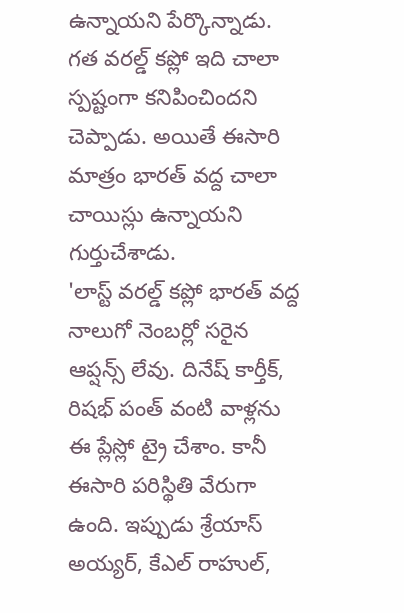ఉన్నాయని పేర్కొన్నాడు. గత వరల్డ్ కప్లో ఇది చాలా స్పష్టంగా కనిపించిందని చెప్పాడు. అయితే ఈసారి మాత్రం భారత్ వద్ద చాలా చాయిస్లు ఉన్నాయని గుర్తుచేశాడు.
'లాస్ట్ వరల్డ్ కప్లో భారత్ వద్ద నాలుగో నెంబర్లో సరైన ఆప్షన్స్ లేవు. దినేష్ కార్తీక్, రిషభ్ పంత్ వంటి వాళ్లను ఈ ప్లేస్లో ట్రై చేశాం. కానీ ఈసారి పరిస్థితి వేరుగా ఉంది. ఇప్పుడు శ్రేయాస్ అయ్యర్, కేఎల్ రాహుల్,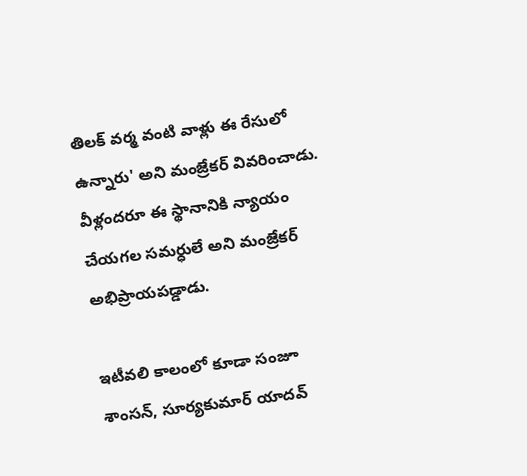తిలక్ వర్మ వంటి వాళ్లు ఈ రేసులో ఉన్నారు' అని మంజ్రేకర్ వివరించాడు. వీళ్లందరూ ఈ స్థానానికి న్యాయం చేయగల సమర్ధులే అని మంజ్రేకర్ అభిప్రాయపడ్డాడు.

ఇటీవలి కాలంలో కూడా సంజూ శాంసన్, సూర్యకుమార్ యాదవ్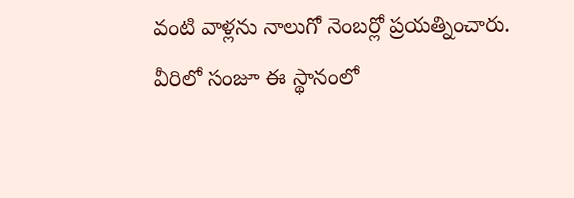వంటి వాళ్లను నాలుగో నెంబర్లో ప్రయత్నించారు. వీరిలో సంజూ ఈ స్థానంలో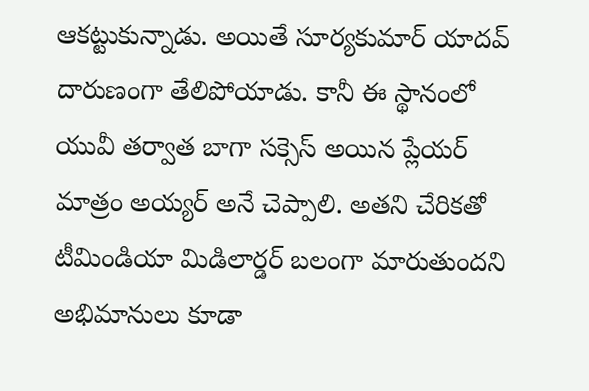ఆకట్టుకున్నాడు. అయితే సూర్యకుమార్ యాదవ్ దారుణంగా తేలిపోయాడు. కానీ ఈ స్థానంలో యువీ తర్వాత బాగా సక్సెస్ అయిన ప్లేయర్ మాత్రం అయ్యర్ అనే చెప్పాలి. అతని చేరికతో టీమిండియా మిడిలార్డర్ బలంగా మారుతుందని అభిమానులు కూడా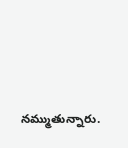నమ్ముతున్నారు.